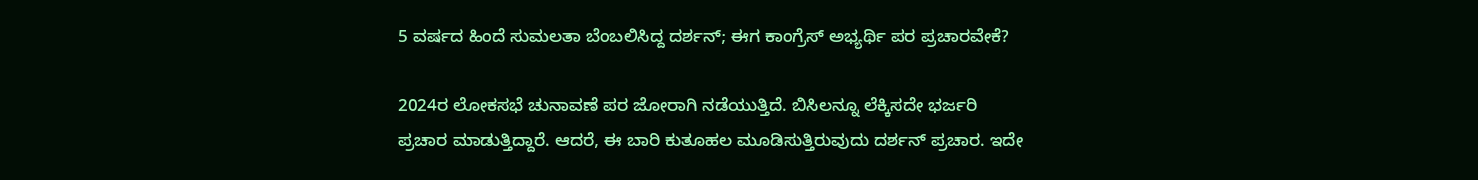5 ವರ್ಷದ ಹಿಂದೆ ಸುಮಲತಾ ಬೆಂಬಲಿಸಿದ್ದ ದರ್ಶನ್; ಈಗ ಕಾಂಗ್ರೆಸ್ ಅಭ್ಯರ್ಥಿ ಪರ ಪ್ರಚಾರವೇಕೆ?

2024ರ ಲೋಕಸಭೆ ಚುನಾವಣೆ ಪರ ಜೋರಾಗಿ ನಡೆಯುತ್ತಿದೆ. ಬಿಸಿಲನ್ನೂ ಲೆಕ್ಕಿಸದೇ ಭರ್ಜರಿ ಪ್ರಚಾರ ಮಾಡುತ್ತಿದ್ದಾರೆ. ಆದರೆ, ಈ ಬಾರಿ ಕುತೂಹಲ ಮೂಡಿಸುತ್ತಿರುವುದು ದರ್ಶನ್ ಪ್ರಚಾರ. ಇದೇ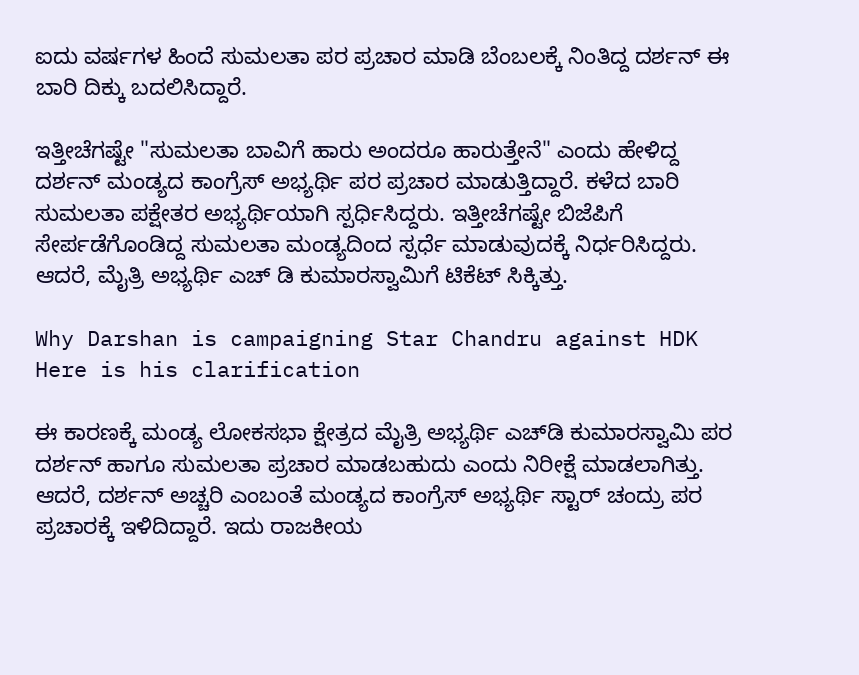ಐದು ವರ್ಷಗಳ ಹಿಂದೆ ಸುಮಲತಾ ಪರ ಪ್ರಚಾರ ಮಾಡಿ ಬೆಂಬಲಕ್ಕೆ ನಿಂತಿದ್ದ ದರ್ಶನ್ ಈ ಬಾರಿ ದಿಕ್ಕು ಬದಲಿಸಿದ್ದಾರೆ.

ಇತ್ತೀಚೆಗಷ್ಟೇ "ಸುಮಲತಾ ಬಾವಿಗೆ ಹಾರು ಅಂದರೂ ಹಾರುತ್ತೇನೆ" ಎಂದು ಹೇಳಿದ್ದ ದರ್ಶನ್ ಮಂಡ್ಯದ ಕಾಂಗ್ರೆಸ್ ಅಭ್ಯರ್ಥಿ ಪರ ಪ್ರಚಾರ ಮಾಡುತ್ತಿದ್ದಾರೆ. ಕಳೆದ ಬಾರಿ ಸುಮಲತಾ ಪಕ್ಷೇತರ ಅಭ್ಯರ್ಥಿಯಾಗಿ ಸ್ಪರ್ಧಿಸಿದ್ದರು. ಇತ್ತೀಚೆಗಷ್ಟೇ ಬಿಜೆಪಿಗೆ ಸೇರ್ಪಡೆಗೊಂಡಿದ್ದ ಸುಮಲತಾ ಮಂಡ್ಯದಿಂದ ಸ್ಪರ್ಧೆ ಮಾಡುವುದಕ್ಕೆ ನಿರ್ಧರಿಸಿದ್ದರು. ಆದರೆ, ಮೈತ್ರಿ ಅಭ್ಯರ್ಥಿ ಎಚ್‌ ಡಿ ಕುಮಾರಸ್ವಾಮಿಗೆ ಟಿಕೆಟ್ ಸಿಕ್ಕಿತ್ತು.

Why Darshan is campaigning Star Chandru against HDK Here is his clarification

ಈ ಕಾರಣಕ್ಕೆ ಮಂಡ್ಯ ಲೋಕಸಭಾ ಕ್ಷೇತ್ರದ ಮೈತ್ರಿ ಅಭ್ಯರ್ಥಿ ಎಚ್‌ಡಿ ಕುಮಾರಸ್ವಾಮಿ ಪರ ದರ್ಶನ್ ಹಾಗೂ ಸುಮಲತಾ ಪ್ರಚಾರ ಮಾಡಬಹುದು ಎಂದು ನಿರೀಕ್ಷೆ ಮಾಡಲಾಗಿತ್ತು. ಆದರೆ, ದರ್ಶನ್ ಅಚ್ಚರಿ ಎಂಬಂತೆ ಮಂಡ್ಯದ ಕಾಂಗ್ರೆಸ್ ಅಭ್ಯರ್ಥಿ ಸ್ಟಾರ್ ಚಂದ್ರು ಪರ ಪ್ರಚಾರಕ್ಕೆ ಇಳಿದಿದ್ದಾರೆ. ಇದು ರಾಜಕೀಯ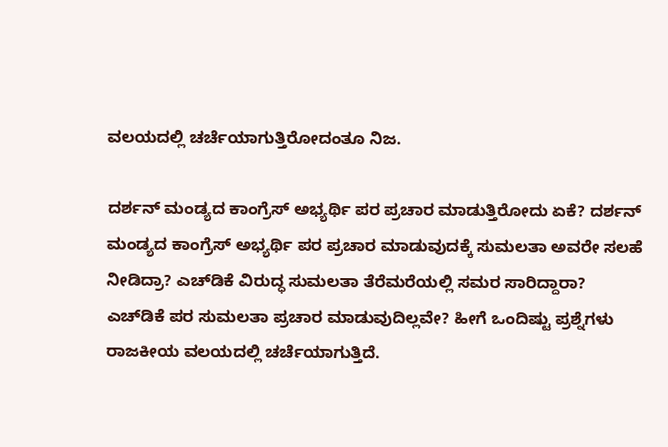ವಲಯದಲ್ಲಿ ಚರ್ಚೆಯಾಗುತ್ತಿರೋದಂತೂ ನಿಜ.

ದರ್ಶನ್ ಮಂಡ್ಯದ ಕಾಂಗ್ರೆಸ್ ಅಭ್ಯರ್ಥಿ ಪರ ಪ್ರಚಾರ ಮಾಡುತ್ತಿರೋದು ಏಕೆ? ದರ್ಶನ್ ಮಂಡ್ಯದ ಕಾಂಗ್ರೆಸ್ ಅಭ್ಯರ್ಥಿ ಪರ ಪ್ರಚಾರ ಮಾಡುವುದಕ್ಕೆ ಸುಮಲತಾ ಅವರೇ ಸಲಹೆ ನೀಡಿದ್ರಾ? ಎಚ್‌ಡಿಕೆ ವಿರುದ್ಧ ಸುಮಲತಾ ತೆರೆಮರೆಯಲ್ಲಿ ಸಮರ ಸಾರಿದ್ದಾರಾ? ಎಚ್‌ಡಿಕೆ ಪರ ಸುಮಲತಾ ಪ್ರಚಾರ ಮಾಡುವುದಿಲ್ಲವೇ? ಹೀಗೆ ಒಂದಿಷ್ಟು ಪ್ರಶ್ನೆಗಳು ರಾಜಕೀಯ ವಲಯದಲ್ಲಿ ಚರ್ಚೆಯಾಗುತ್ತಿದೆ.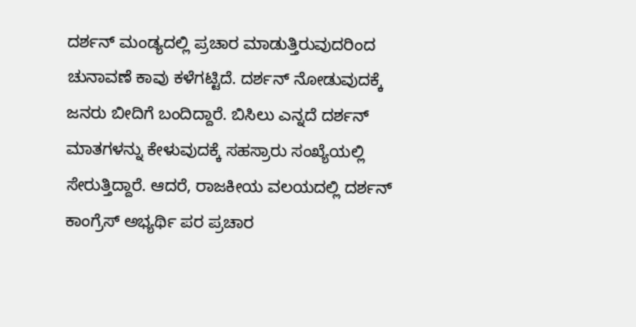ದರ್ಶನ್ ಮಂಡ್ಯದಲ್ಲಿ ಪ್ರಚಾರ ಮಾಡುತ್ತಿರುವುದರಿಂದ ಚುನಾವಣೆ ಕಾವು ಕಳೆಗಟ್ಟಿದೆ. ದರ್ಶನ್ ನೋಡುವುದಕ್ಕೆ ಜನರು ಬೀದಿಗೆ ಬಂದಿದ್ದಾರೆ. ಬಿಸಿಲು ಎನ್ನದೆ ದರ್ಶನ್ ಮಾತಗಳನ್ನು ಕೇಳುವುದಕ್ಕೆ ಸಹಸ್ರಾರು ಸಂಖ್ಯೆಯಲ್ಲಿ ಸೇರುತ್ತಿದ್ದಾರೆ. ಆದರೆ, ರಾಜಕೀಯ ವಲಯದಲ್ಲಿ ದರ್ಶನ್ ಕಾಂಗ್ರೆಸ್ ಅಭ್ಯರ್ಥಿ ಪರ ಪ್ರಚಾರ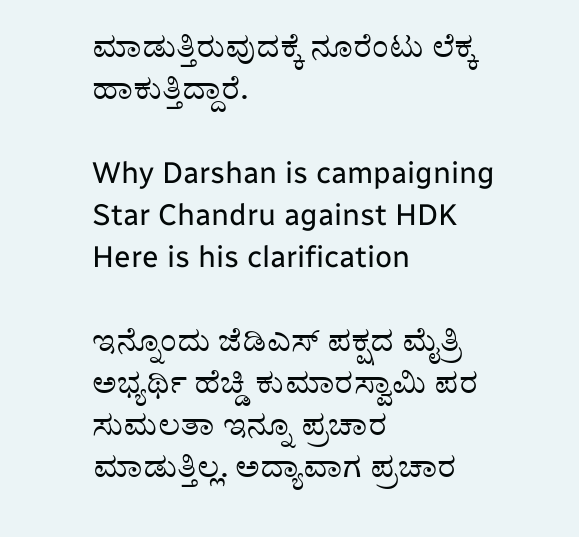ಮಾಡುತ್ತಿರುವುದಕ್ಕೆ ನೂರೆಂಟು ಲೆಕ್ಕ ಹಾಕುತ್ತಿದ್ದಾರೆ.

Why Darshan is campaigning Star Chandru against HDK Here is his clarification

ಇನ್ನೊಂದು ಜೆಡಿಎಸ್ ಪಕ್ಷದ ಮೈತ್ರಿ ಅಭ್ಯರ್ಥಿ ಹೆಚ್ಡಿ ಕುಮಾರಸ್ವಾಮಿ ಪರ ಸುಮಲತಾ ಇನ್ನೂ ಪ್ರಚಾರ ಮಾಡುತ್ತಿಲ್ಲ. ಅದ್ಯಾವಾಗ ಪ್ರಚಾರ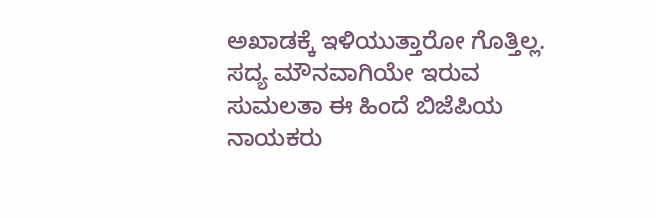ಅಖಾಡಕ್ಕೆ ಇಳಿಯುತ್ತಾರೋ ಗೊತ್ತಿಲ್ಲ. ಸದ್ಯ ಮೌನವಾಗಿಯೇ ಇರುವ ಸುಮಲತಾ ಈ ಹಿಂದೆ ಬಿಜೆಪಿಯ ನಾಯಕರು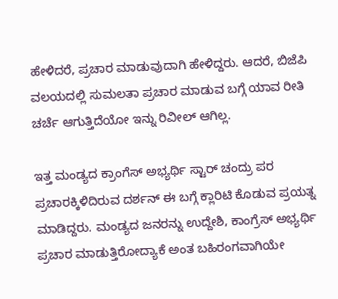ಹೇಳಿದರೆ, ಪ್ರಚಾರ ಮಾಡುವುದಾಗಿ ಹೇಳಿದ್ದರು. ಆದರೆ, ಬಿಜೆಪಿ ವಲಯದಲ್ಲಿ ಸುಮಲತಾ ಪ್ರಚಾರ ಮಾಡುವ ಬಗ್ಗೆ ಯಾವ ರೀತಿ ಚರ್ಚೆ ಆಗುತ್ತಿದೆಯೋ ಇನ್ನು ರಿವೀಲ್ ಆಗಿಲ್ಲ.

ಇತ್ತ ಮಂಡ್ಯದ ಕ್ರಾಂಗೆಸ್ ಅಭ್ಯರ್ಥಿ ಸ್ಟಾರ್ ಚಂದ್ರು ಪರ ಪ್ರಚಾರಕ್ಕಿಳಿದಿರುವ ದರ್ಶನ್ ಈ ಬಗ್ಗೆ ಕ್ಲಾರಿಟಿ ಕೊಡುವ ಪ್ರಯತ್ನ ಮಾಡಿದ್ದರು. ಮಂಡ್ಯದ ಜನರನ್ನು ಉದ್ದೇಶಿ, ಕಾಂಗ್ರೆಸ್ ಅಭ್ಯರ್ಥಿ ಪ್ರಚಾರ ಮಾಡುತ್ತಿರೋದ್ಯಾಕೆ ಅಂತ ಬಹಿರಂಗವಾಗಿಯೇ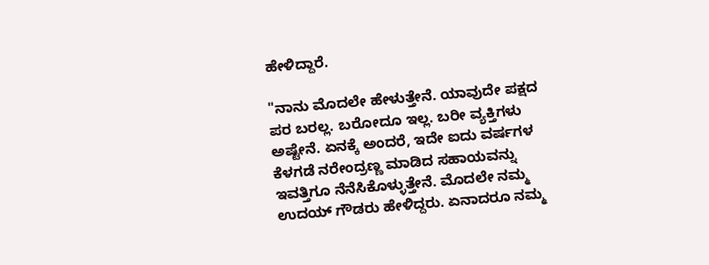ಹೇಳಿದ್ದಾರೆ.

"ನಾನು ಮೊದಲೇ ಹೇಳುತ್ತೇನೆ. ಯಾವುದೇ ಪಕ್ಷದ ಪರ ಬರಲ್ಲ. ಬರೋದೂ ಇಲ್ಲ. ಬರೀ ವ್ಯಕ್ತಿಗಳು ಅಷ್ಟೇನೆ. ಏನಕ್ಕೆ ಅಂದರೆ, ಇದೇ ಐದು ವರ್ಷಗಳ ಕೆಳಗಡೆ ನರೇಂದ್ರಣ್ಣ ಮಾಡಿದ ಸಹಾಯವನ್ನು ಇವತ್ತಿಗೂ ನೆನೆಸಿಕೊಳ್ಳುತ್ತೇನೆ. ಮೊದಲೇ ನಮ್ಮ ಉದಯ್ ಗೌಡರು ಹೇಳಿದ್ದರು. ಏನಾದರೂ ನಮ್ಮ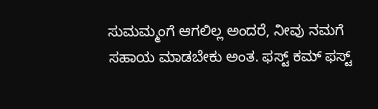ಸುಮಮ್ಮಂಗೆ ಆಗಲಿಲ್ಲ ಅಂದರೆ, ನೀವು ನಮಗೆ ಸಹಾಯ ಮಾಡಬೇಕು ಅಂತ. ಫಸ್ಟ್ ಕಮ್ ಫಸ್ಟ್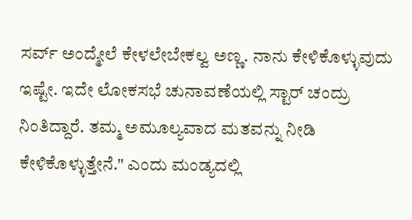ಸರ್ವ್ ಅಂದ್ಮೇಲೆ ಕೇಳಲೇಬೇಕಲ್ವ ಅಣ್ಣ. ನಾನು ಕೇಳಿಕೊಳ್ಳುವುದು ಇಷ್ಟೇ. ಇದೇ ಲೋಕಸಭೆ ಚುನಾವಣೆಯಲ್ಲಿ ಸ್ಟಾರ್ ಚಂದ್ರು ನಿಂತಿದ್ದಾರೆ. ತಮ್ಮ ಅಮೂಲ್ಯವಾದ ಮತವನ್ನು ನೀಡಿ ಕೇಳಿಕೊಳ್ಳುತ್ತೇನೆ." ಎಂದು ಮಂಡ್ಯದಲ್ಲಿ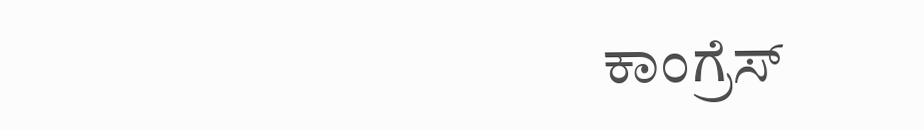ಕಾಂಗ್ರೆಸ್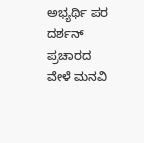ಅಭ್ಯರ್ಥಿ ಪರ ದರ್ಶನ್ ಪ್ರಚಾರದ ವೇಳೆ ಮನವಿ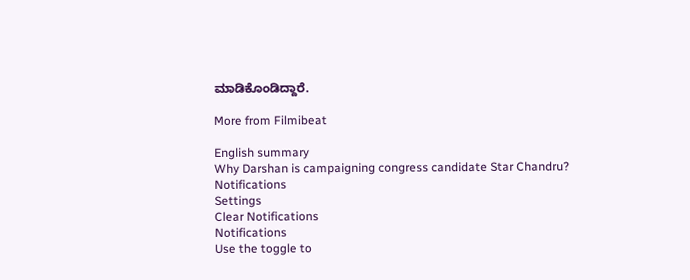ಮಾಡಿಕೊಂಡಿದ್ದಾರೆ.

More from Filmibeat

English summary
Why Darshan is campaigning congress candidate Star Chandru?
Notifications
Settings
Clear Notifications
Notifications
Use the toggle to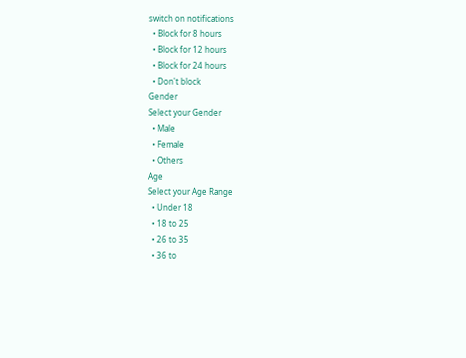switch on notifications
  • Block for 8 hours
  • Block for 12 hours
  • Block for 24 hours
  • Don't block
Gender
Select your Gender
  • Male
  • Female
  • Others
Age
Select your Age Range
  • Under 18
  • 18 to 25
  • 26 to 35
  • 36 to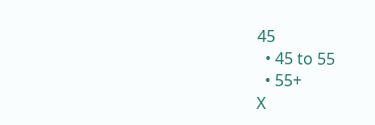45
  • 45 to 55
  • 55+
X